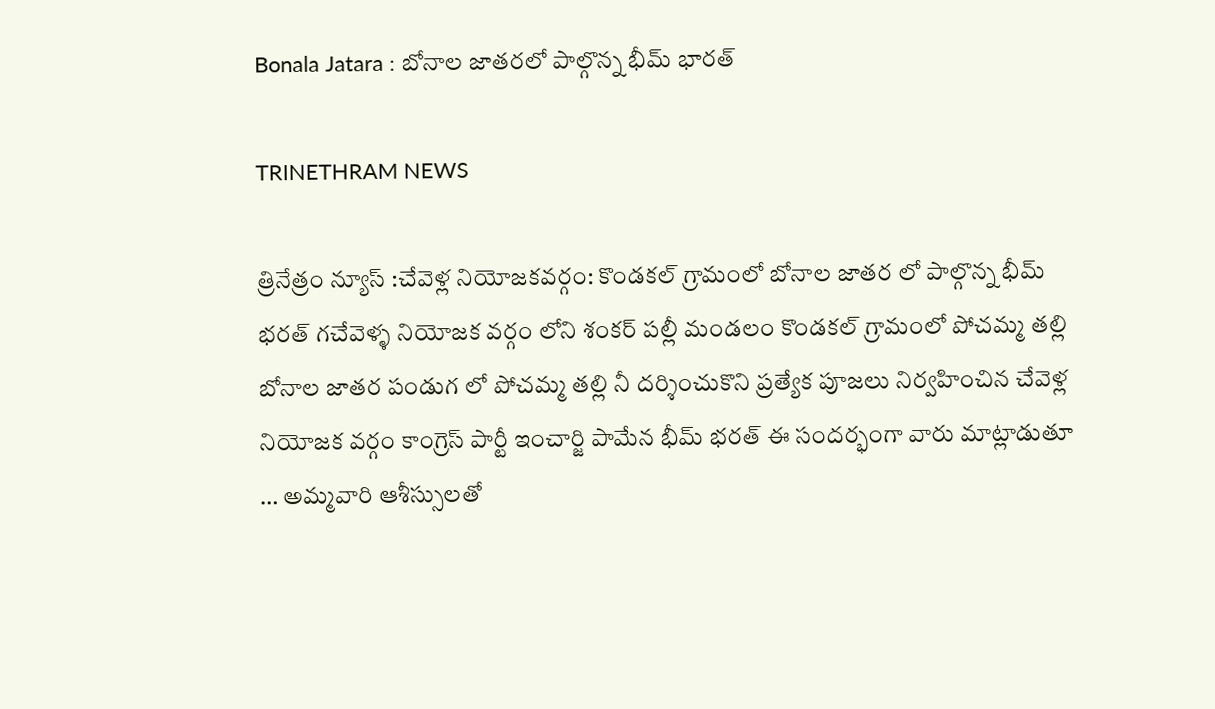Bonala Jatara : బోనాల జాతరలో పాల్గొన్న భీమ్ భారత్

TRINETHRAM NEWS

త్రినేత్రం న్యూస్ :చేవెళ్ల నియోజకవర్గం: కొండకల్ గ్రామంలో బోనాల జాతర లో పాల్గొన్న భీమ్ భరత్ గచేవెళ్ళ నియోజక వర్గం లోని శంకర్ పల్లీ మండలం కొండకల్ గ్రామంలో పోచమ్మ తల్లి బోనాల జాతర పండుగ లో పోచమ్మ తల్లి నీ దర్శించుకొని ప్రత్యేక పూజలు నిర్వహించిన చేవెళ్ల నియోజక వర్గం కాంగ్రెస్ పార్టీ ఇంచార్జి పామేన భీమ్ భరత్ ఈ సందర్భంగా వారు మాట్లాడుతూ … అమ్మవారి ఆశీస్సులతో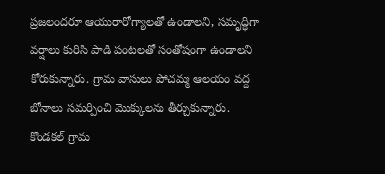ప్రజలందరూ ఆయురారోగ్యాలతో ఉండాలని, సమృద్ధిగా వర్షాలు కురిసి పాడి పంటలతో సంతోషంగా ఉండాలని కోరుకున్నారు. గ్రామ వాసులు పోచమ్మ ఆలయం వద్ద బోనాలు సమర్పించి మొక్కులను తీర్చుకున్నారు.
కొండకల్ గ్రామ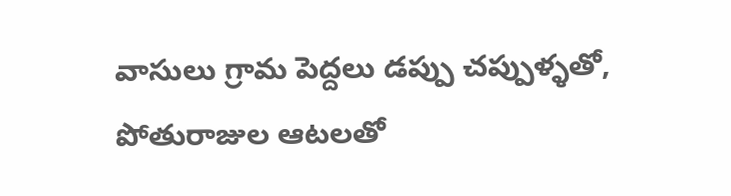వాసులు గ్రామ పెద్దలు డప్పు చప్పుళ్ళతో, పోతురాజుల ఆటలతో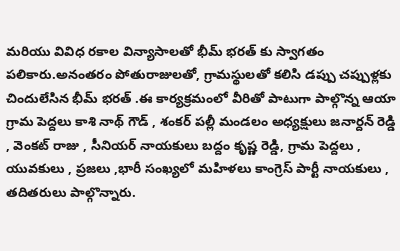మరియు వివిధ రకాల విన్యాసాలతో భీమ్ భరత్ కు స్వాగతం పలికారు.అనంతరం పోతురాజులతో, గ్రామస్థులతో కలిసి డప్పు చప్పుళ్లకు చిందులేసిన భీమ్ భరత్ .ఈ కార్యక్రమంలో వీరితో పాటుగా పాల్గొన్న ఆయా గ్రామ పెద్దలు కాశి నాథ్ గౌడ్ , శంకర్ పల్లీ మండలం అధ్యక్షులు జనార్దన్ రెడ్డి , వెంకట్ రాజు , సీనియర్ నాయకులు బద్దం కృష్ణ రెడ్డి, గ్రామ పెద్దలు , యువకులు , ప్రజలు ,భారీ సంఖ్యలో మహిళలు కాంగ్రెస్ పార్టీ నాయకులు , తదితరులు పాల్గొన్నారు.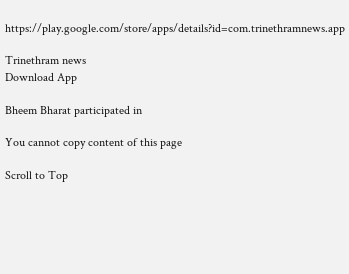https://play.google.com/store/apps/details?id=com.trinethramnews.app

Trinethram news
Download App

Bheem Bharat participated in

You cannot copy content of this page

Scroll to Top